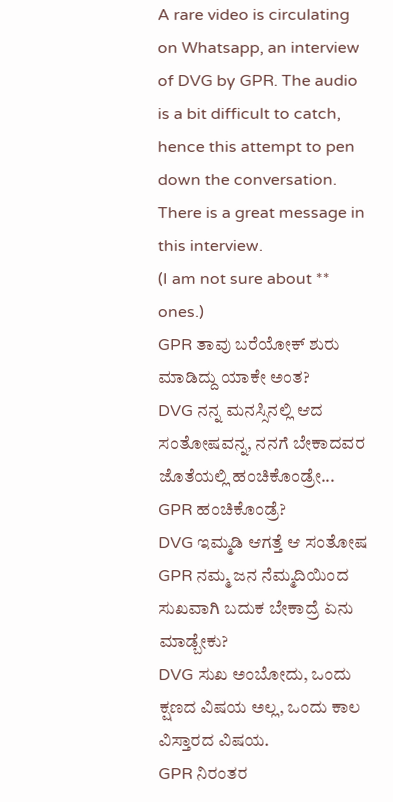A rare video is circulating on Whatsapp, an interview of DVG by GPR. The audio is a bit difficult to catch, hence this attempt to pen down the conversation. There is a great message in this interview.
(I am not sure about ** ones.)
GPR ತಾವು ಬರೆಯೋಕ್ ಶುರು ಮಾಡಿದ್ದು ಯಾಕೇ ಅಂತ?
DVG ನನ್ನ ಮನಸ್ಸಿನಲ್ಲಿ ಆದ ಸಂತೋಷವನ್ನ, ನನಗೆ ಬೇಕಾದವರ ಜೊತೆಯಲ್ಲಿ ಹಂಚಿಕೊಂಡ್ರೇ...
GPR ಹಂಚಿಕೊಂಡ್ರೆ?
DVG ಇಮ್ಮಡಿ ಆಗತ್ತೆ ಆ ಸಂತೋಷ
GPR ನಮ್ಮ ಜನ ನೆಮ್ಮದಿಯಿಂದ ಸುಖವಾಗಿ ಬದುಕ ಬೇಕಾದ್ರೆ ಏನು ಮಾಡ್ಬೇಕು?
DVG ಸುಖ ಅಂಬೋದು, ಒಂದು ಕ್ಷಣದ ವಿಷಯ ಅಲ್ಲ, ಒಂದು ಕಾಲ ವಿಸ್ತಾರದ ವಿಷಯ.
GPR ನಿರಂತರ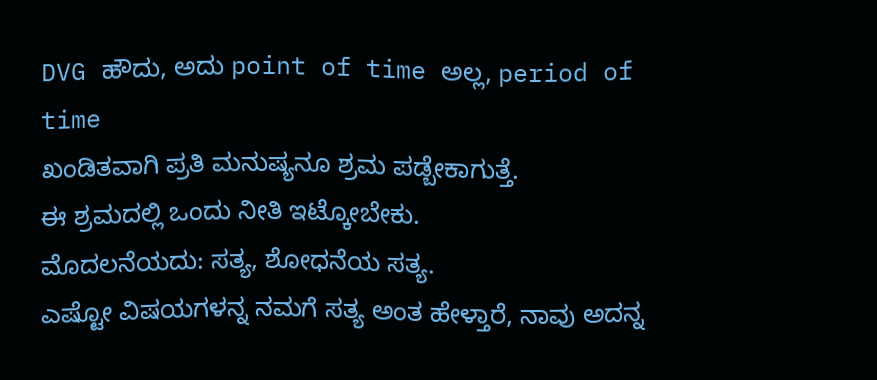DVG ಹೌದು, ಅದು point of time ಅಲ್ಲ, period of time
ಖಂಡಿತವಾಗಿ ಪ್ರತಿ ಮನುಷ್ಯನೂ ಶ್ರಮ ಪಡ್ಬೇಕಾಗುತ್ತೆ.
ಈ ಶ್ರಮದಲ್ಲಿ ಒಂದು ನೀತಿ ಇಟ್ಕೋಬೇಕು.
ಮೊದಲನೆಯದು: ಸತ್ಯ, ಶೋಧನೆಯ ಸತ್ಯ.
ಎಷ್ಟೋ ವಿಷಯಗಳನ್ನ ನಮಗೆ ಸತ್ಯ ಅಂತ ಹೇಳ್ತಾರೆ, ನಾವು ಅದನ್ನ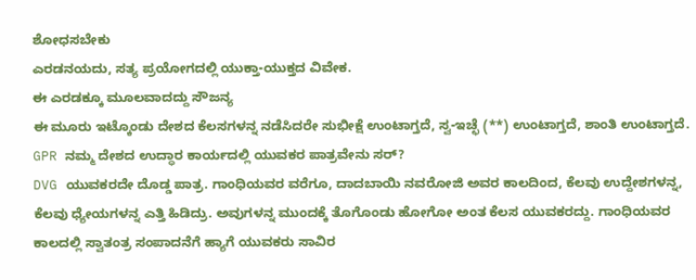ಶೋಧಸಬೇಕು
ಎರಡನಯದು, ಸತ್ಯ ಪ್ರಯೋಗದಲ್ಲಿ ಯುಕ್ತಾ-ಯುಕ್ತದ ವಿವೇಕ.
ಈ ಎರಡಕ್ಕೂ ಮೂಲವಾದದ್ದು ಸೌಜನ್ಯ
ಈ ಮೂರು ಇಟ್ಕೊಂಡು ದೇಶದ ಕೆಲಸಗಳನ್ನ ನಡೆಸಿದರೇ ಸುಭೀಕ್ಷೆ ಉಂಟಾಗ್ತದೆ, ಸ್ವ-ಇಚ್ಛೆ (**) ಉಂಟಾಗ್ತದೆ, ಶಾಂತಿ ಉಂಟಾಗ್ತದೆ.
GPR ನಮ್ಮ ದೇಶದ ಉದ್ಧಾರ ಕಾರ್ಯದಲ್ಲಿ ಯುವಕರ ಪಾತ್ರವೇನು ಸರ್?
DVG ಯುವಕರದೇ ದೊಡ್ಡ ಪಾತ್ರ. ಗಾಂಧಿಯವರ ವರೆಗೂ, ದಾದಬಾಯಿ ನವರೋಜಿ ಅವರ ಕಾಲದಿಂದ, ಕೆಲವು ಉದ್ದೇಶಗಳನ್ನ, ಕೆಲವು ಧ್ಯೇಯಗಳನ್ನ ಎತ್ತಿ ಹಿಡಿದ್ರು. ಅವುಗಳನ್ನ ಮುಂದಕ್ಕೆ ತೊಗೊಂಡು ಹೋಗೋ ಅಂತ ಕೆಲಸ ಯುವಕರದ್ದು. ಗಾಂಧಿಯವರ ಕಾಲದಲ್ಲಿ ಸ್ವಾತಂತ್ರ ಸಂಪಾದನೆಗೆ ಹ್ಯಾಗೆ ಯುವಕರು ಸಾವಿರ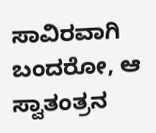ಸಾವಿರವಾಗಿ ಬಂದರೋ, ಆ ಸ್ವಾತಂತ್ರನ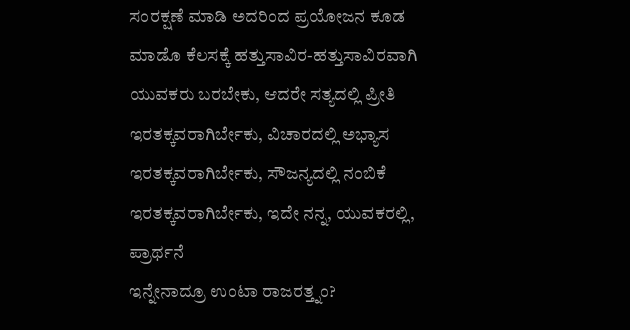ಸಂರಕ್ಷಣೆ ಮಾಡಿ ಅದರಿಂದ ಪ್ರಯೋಜನ ಕೂಡ ಮಾಡೊ ಕೆಲಸಕ್ಕೆ ಹತ್ತುಸಾವಿರ-ಹತ್ತುಸಾವಿರವಾಗಿ ಯುವಕರು ಬರಬೇಕು, ಆದರೇ ಸತ್ಯದಲ್ಲಿ ಪ್ರೀತಿ ಇರತಕ್ಕವರಾಗಿರ್ಬೇಕು, ವಿಚಾರದಲ್ಲಿ ಅಭ್ಯಾಸ ಇರತಕ್ಕವರಾಗಿರ್ಬೇಕು, ಸೌಜನ್ಯದಲ್ಲಿ ನಂಬಿಕೆ ಇರತಕ್ಕವರಾಗಿರ್ಬೇಕು, ಇದೇ ನನ್ನ, ಯುವಕರಲ್ಲಿ, ಪ್ರಾರ್ಥನೆ
ಇನ್ನೇನಾದ್ರೂ ಉಂಟಾ ರಾಜರತ್ತ್ನಂ?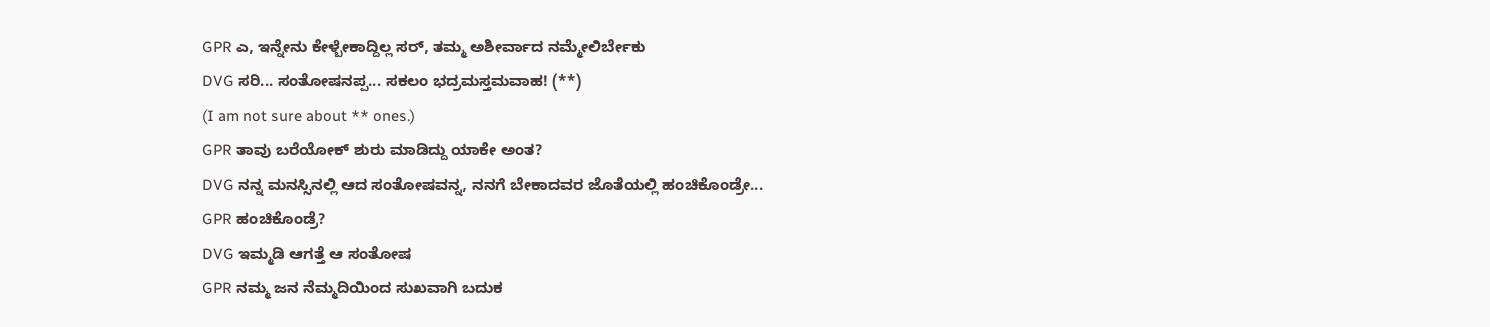GPR ಎ, ಇನ್ನೇನು ಕೇಳ್ಬೇಕಾದ್ದಿಲ್ಲ ಸರ್, ತಮ್ಮ ಅಶೀರ್ವಾದ ನಮ್ಮೇಲಿರ್ಬೇಕು
DVG ಸರಿ... ಸಂತೋಷನಪ್ಪ... ಸಕಲಂ ಭದ್ರಮಸ್ತಮವಾಹ! (**)
(I am not sure about ** ones.)
GPR ತಾವು ಬರೆಯೋಕ್ ಶುರು ಮಾಡಿದ್ದು ಯಾಕೇ ಅಂತ?
DVG ನನ್ನ ಮನಸ್ಸಿನಲ್ಲಿ ಆದ ಸಂತೋಷವನ್ನ, ನನಗೆ ಬೇಕಾದವರ ಜೊತೆಯಲ್ಲಿ ಹಂಚಿಕೊಂಡ್ರೇ...
GPR ಹಂಚಿಕೊಂಡ್ರೆ?
DVG ಇಮ್ಮಡಿ ಆಗತ್ತೆ ಆ ಸಂತೋಷ
GPR ನಮ್ಮ ಜನ ನೆಮ್ಮದಿಯಿಂದ ಸುಖವಾಗಿ ಬದುಕ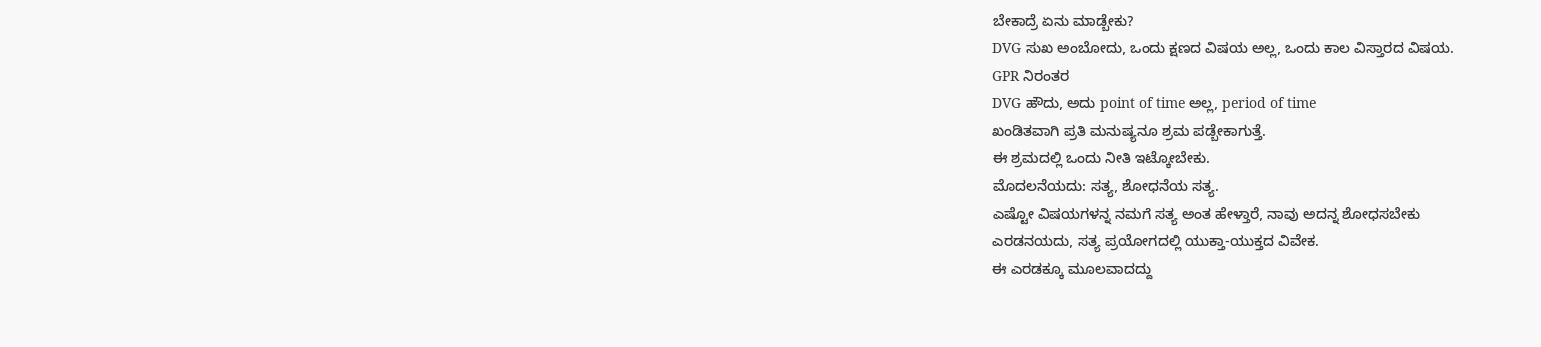ಬೇಕಾದ್ರೆ ಏನು ಮಾಡ್ಬೇಕು?
DVG ಸುಖ ಅಂಬೋದು, ಒಂದು ಕ್ಷಣದ ವಿಷಯ ಅಲ್ಲ, ಒಂದು ಕಾಲ ವಿಸ್ತಾರದ ವಿಷಯ.
GPR ನಿರಂತರ
DVG ಹೌದು, ಅದು point of time ಅಲ್ಲ, period of time
ಖಂಡಿತವಾಗಿ ಪ್ರತಿ ಮನುಷ್ಯನೂ ಶ್ರಮ ಪಡ್ಬೇಕಾಗುತ್ತೆ.
ಈ ಶ್ರಮದಲ್ಲಿ ಒಂದು ನೀತಿ ಇಟ್ಕೋಬೇಕು.
ಮೊದಲನೆಯದು: ಸತ್ಯ, ಶೋಧನೆಯ ಸತ್ಯ.
ಎಷ್ಟೋ ವಿಷಯಗಳನ್ನ ನಮಗೆ ಸತ್ಯ ಅಂತ ಹೇಳ್ತಾರೆ, ನಾವು ಅದನ್ನ ಶೋಧಸಬೇಕು
ಎರಡನಯದು, ಸತ್ಯ ಪ್ರಯೋಗದಲ್ಲಿ ಯುಕ್ತಾ-ಯುಕ್ತದ ವಿವೇಕ.
ಈ ಎರಡಕ್ಕೂ ಮೂಲವಾದದ್ದು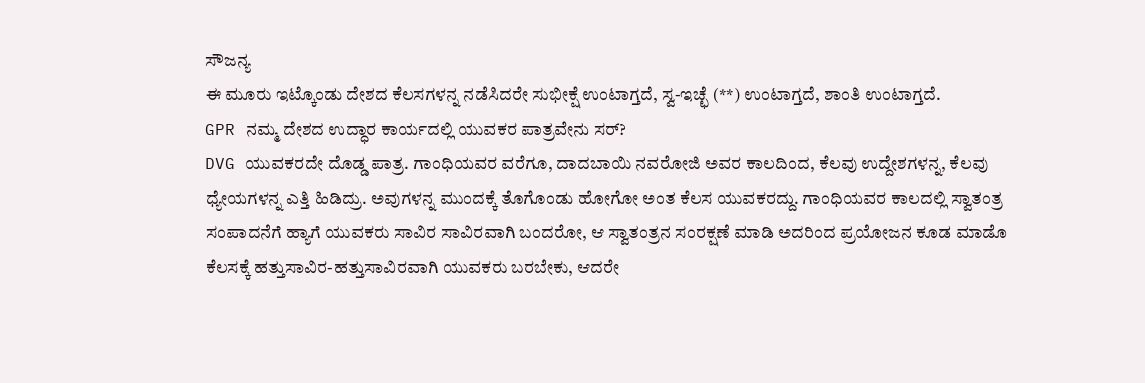ಸೌಜನ್ಯ
ಈ ಮೂರು ಇಟ್ಕೊಂಡು ದೇಶದ ಕೆಲಸಗಳನ್ನ ನಡೆಸಿದರೇ ಸುಭೀಕ್ಷೆ ಉಂಟಾಗ್ತದೆ, ಸ್ವ-ಇಚ್ಛೆ (**) ಉಂಟಾಗ್ತದೆ, ಶಾಂತಿ ಉಂಟಾಗ್ತದೆ.
GPR ನಮ್ಮ ದೇಶದ ಉದ್ಧಾರ ಕಾರ್ಯದಲ್ಲಿ ಯುವಕರ ಪಾತ್ರವೇನು ಸರ್?
DVG ಯುವಕರದೇ ದೊಡ್ಡ ಪಾತ್ರ. ಗಾಂಧಿಯವರ ವರೆಗೂ, ದಾದಬಾಯಿ ನವರೋಜಿ ಅವರ ಕಾಲದಿಂದ, ಕೆಲವು ಉದ್ದೇಶಗಳನ್ನ, ಕೆಲವು ಧ್ಯೇಯಗಳನ್ನ ಎತ್ತಿ ಹಿಡಿದ್ರು. ಅವುಗಳನ್ನ ಮುಂದಕ್ಕೆ ತೊಗೊಂಡು ಹೋಗೋ ಅಂತ ಕೆಲಸ ಯುವಕರದ್ದು. ಗಾಂಧಿಯವರ ಕಾಲದಲ್ಲಿ ಸ್ವಾತಂತ್ರ ಸಂಪಾದನೆಗೆ ಹ್ಯಾಗೆ ಯುವಕರು ಸಾವಿರ ಸಾವಿರವಾಗಿ ಬಂದರೋ, ಆ ಸ್ವಾತಂತ್ರನ ಸಂರಕ್ಷಣೆ ಮಾಡಿ ಅದರಿಂದ ಪ್ರಯೋಜನ ಕೂಡ ಮಾಡೊ ಕೆಲಸಕ್ಕೆ ಹತ್ತುಸಾವಿರ-ಹತ್ತುಸಾವಿರವಾಗಿ ಯುವಕರು ಬರಬೇಕು, ಆದರೇ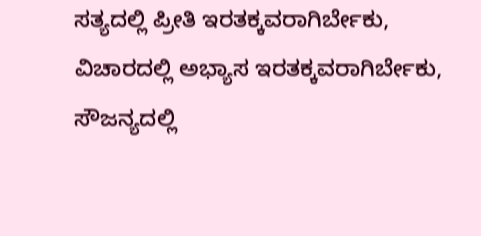ಸತ್ಯದಲ್ಲಿ ಪ್ರೀತಿ ಇರತಕ್ಕವರಾಗಿರ್ಬೇಕು, ವಿಚಾರದಲ್ಲಿ ಅಭ್ಯಾಸ ಇರತಕ್ಕವರಾಗಿರ್ಬೇಕು, ಸೌಜನ್ಯದಲ್ಲಿ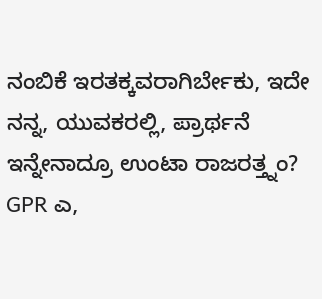ನಂಬಿಕೆ ಇರತಕ್ಕವರಾಗಿರ್ಬೇಕು, ಇದೇ ನನ್ನ, ಯುವಕರಲ್ಲಿ, ಪ್ರಾರ್ಥನೆ
ಇನ್ನೇನಾದ್ರೂ ಉಂಟಾ ರಾಜರತ್ತ್ನಂ?
GPR ಎ,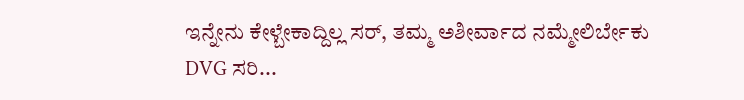ಇನ್ನೇನು ಕೇಳ್ಬೇಕಾದ್ದಿಲ್ಲ ಸರ್, ತಮ್ಮ ಅಶೀರ್ವಾದ ನಮ್ಮೇಲಿರ್ಬೇಕು
DVG ಸರಿ...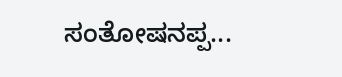ಸಂತೋಷನಪ್ಪ...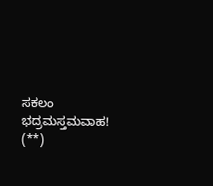ಸಕಲಂ ಭದ್ರಮಸ್ತಮವಾಹ! (**)